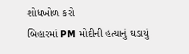શોધખોળ કરો
બિહારમાં PM મોદીની હત્યાનું ઘડાયું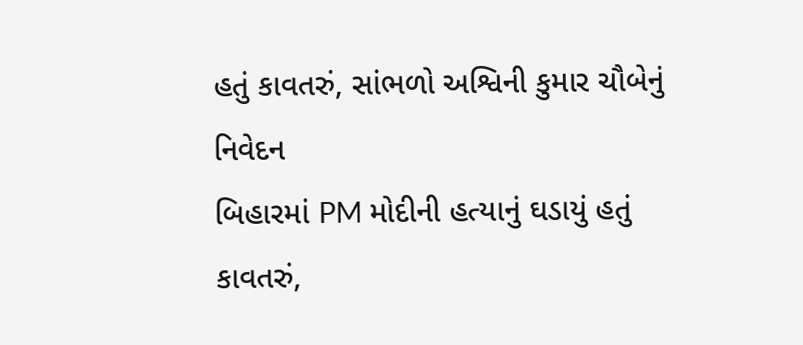હતું કાવતરું, સાંભળો અશ્વિની કુમાર ચૌબેનું નિવેદન
બિહારમાં PM મોદીની હત્યાનું ઘડાયું હતું કાવતરું,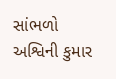સાંભળો અશ્વિની કુમાર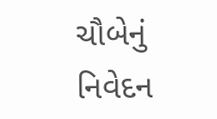ચૌબેનું નિવેદન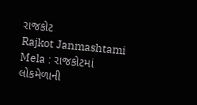રાજકોટ
Rajkot Janmashtami Mela : રાજકોટમાં લોકમેળાની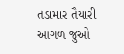તડામાર તૈયારી
આગળ જુઓ